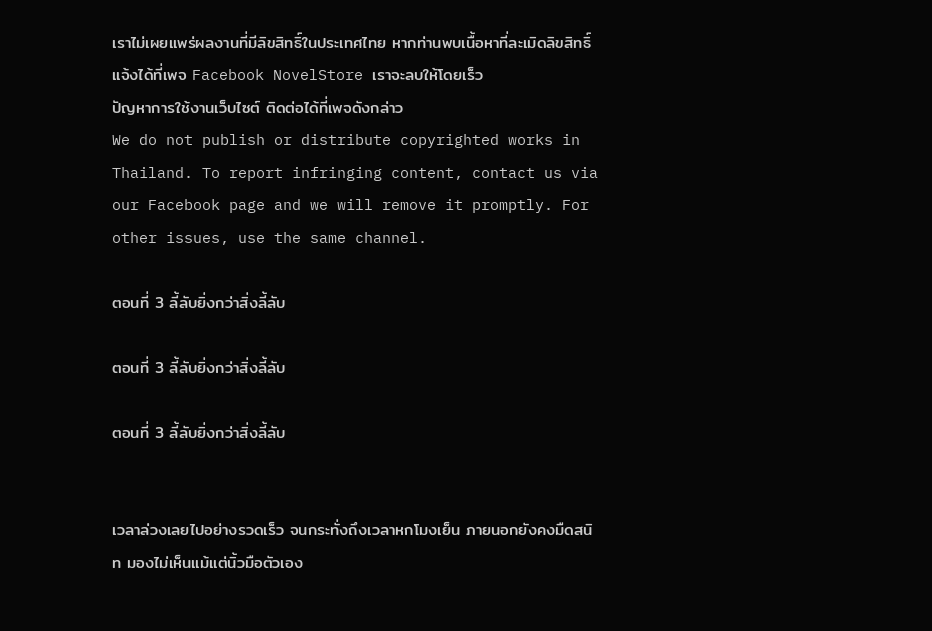เราไม่เผยแพร่ผลงานที่มีลิขสิทธิ์ในประเทศไทย หากท่านพบเนื้อหาที่ละเมิดลิขสิทธิ์ แจ้งได้ที่เพจ Facebook NovelStore เราจะลบให้โดยเร็ว
ปัญหาการใช้งานเว็บไซต์ ติดต่อได้ที่เพจดังกล่าว
We do not publish or distribute copyrighted works in Thailand. To report infringing content, contact us via our Facebook page and we will remove it promptly. For other issues, use the same channel.

ตอนที่ 3 ลี้ลับยิ่งกว่าสิ่งลี้ลับ

ตอนที่ 3 ลี้ลับยิ่งกว่าสิ่งลี้ลับ

ตอนที่ 3 ลี้ลับยิ่งกว่าสิ่งลี้ลับ


เวลาล่วงเลยไปอย่างรวดเร็ว จนกระทั่งถึงเวลาหกโมงเย็น ภายนอกยังคงมืดสนิท มองไม่เห็นแม้แต่นิ้วมือตัวเอง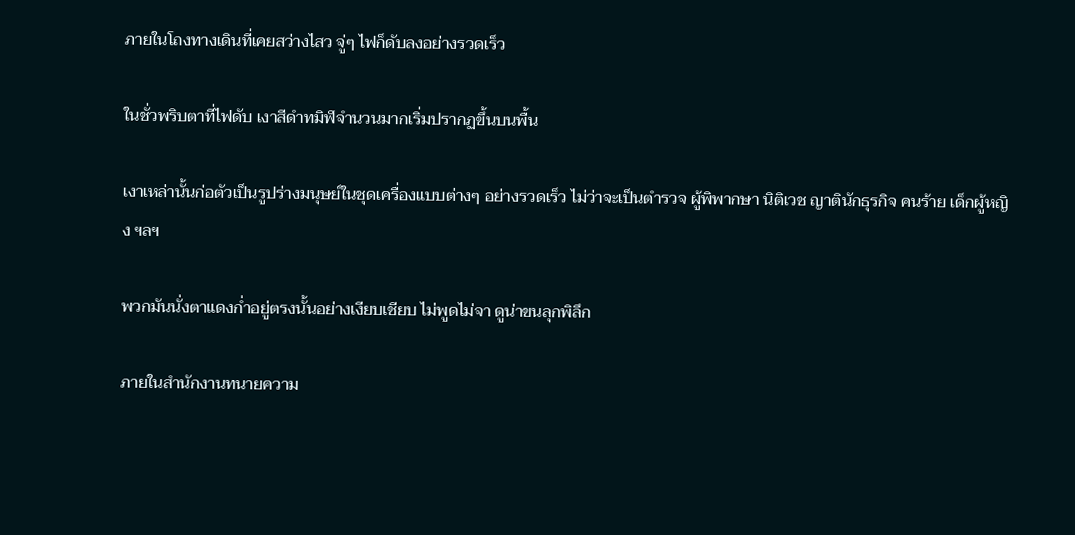ภายในโถงทางเดินที่เคยสว่างไสว จู่ๆ ไฟก็ดับลงอย่างรวดเร็ว

ในชั่วพริบตาที่ไฟดับ เงาสีดำทมิฬจำนวนมากเริ่มปรากฏขึ้นบนพื้น

เงาเหล่านั้นก่อตัวเป็นรูปร่างมนุษย์ในชุดเครื่องแบบต่างๆ อย่างรวดเร็ว ไม่ว่าจะเป็นตำรวจ ผู้พิพากษา นิติเวช ญาตินักธุรกิจ คนร้าย เด็กผู้หญิง ฯลฯ

พวกมันนั่งตาแดงก่ำอยู่ตรงนั้นอย่างเงียบเชียบ ไม่พูดไม่จา ดูน่าขนลุกพิลึก

ภายในสำนักงานทนายความ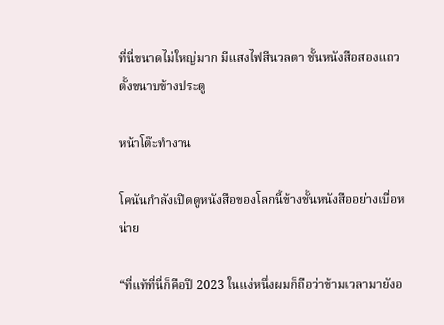ที่นี่ขนาดไม่ใหญ่มาก มีแสงไฟสีนวลตา ชั้นหนังสือสองแถวตั้งขนาบข้างประตู

หน้าโต๊ะทำงาน

โคนันกำลังเปิดดูหนังสือของโลกนี้ข้างชั้นหนังสืออย่างเบื่อหน่าย

“ที่แท้ที่นี่ก็คือปี 2023 ในแง่หนึ่งผมก็ถือว่าข้ามเวลามายังอ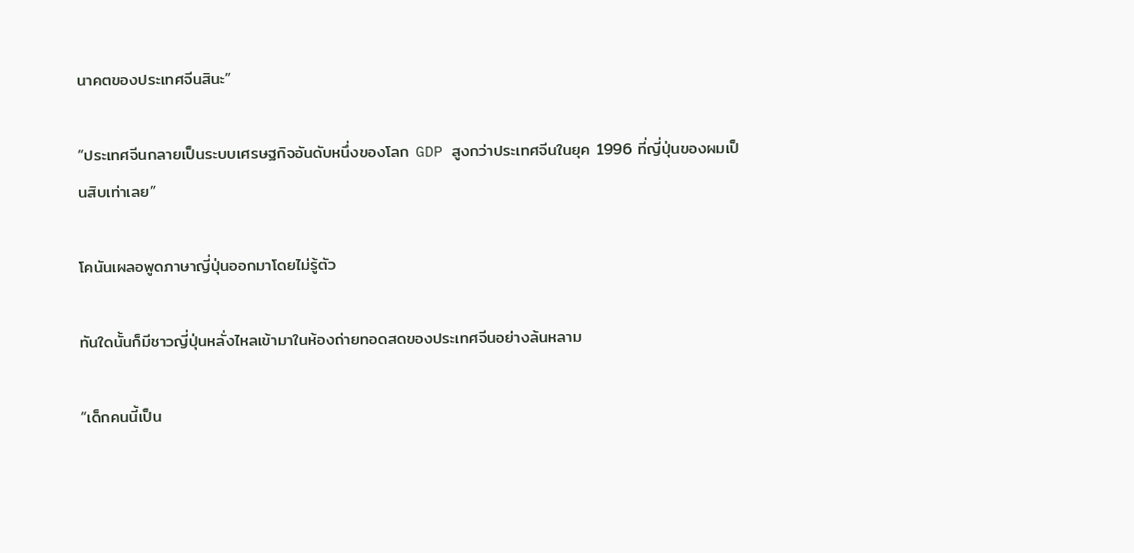นาคตของประเทศจีนสินะ”

“ประเทศจีนกลายเป็นระบบเศรษฐกิจอันดับหนึ่งของโลก GDP สูงกว่าประเทศจีนในยุค 1996 ที่ญี่ปุ่นของผมเป็นสิบเท่าเลย”

โคนันเผลอพูดภาษาญี่ปุ่นออกมาโดยไม่รู้ตัว

ทันใดนั้นก็มีชาวญี่ปุ่นหลั่งไหลเข้ามาในห้องถ่ายทอดสดของประเทศจีนอย่างล้นหลาม

“เด็กคนนี้เป็น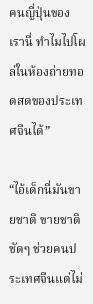คนญี่ปุ่นของเรานี่ ทำไมไปโผล่ในห้องถ่ายทอดสดของประเทศจีนได้”

“ไอ้เด็กนี่มันขายชาติ ขายชาติชัดๆ ช่วยคนประเทศจีนแต่ไม่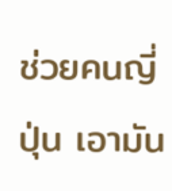ช่วยคนญี่ปุ่น เอามัน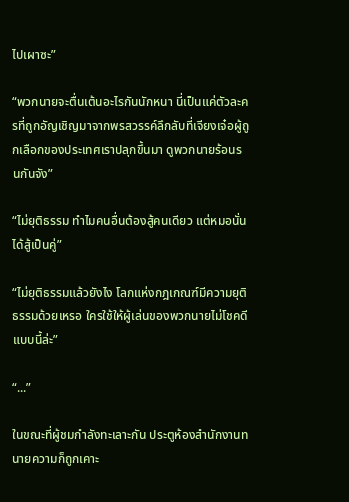ไปเผาซะ”

“พวกนายจะตื่นเต้นอะไรกันนักหนา นี่เป็นแค่ตัวละครที่ถูกอัญเชิญมาจากพรสวรรค์ลึกลับที่เจียงเจ๋อผู้ถูกเลือกของประเทศเราปลุกขึ้นมา ดูพวกนายร้อนรนกันจัง”

“ไม่ยุติธรรม ทำไมคนอื่นต้องสู้คนเดียว แต่หมอนั่นได้สู้เป็นคู่”

“ไม่ยุติธรรมแล้วยังไง โลกแห่งกฎเกณฑ์มีความยุติธรรมด้วยเหรอ ใครใช้ให้ผู้เล่นของพวกนายไม่โชคดีแบบนี้ล่ะ”

“...”

ในขณะที่ผู้ชมกำลังทะเลาะกัน ประตูห้องสำนักงานทนายความก็ถูกเคาะ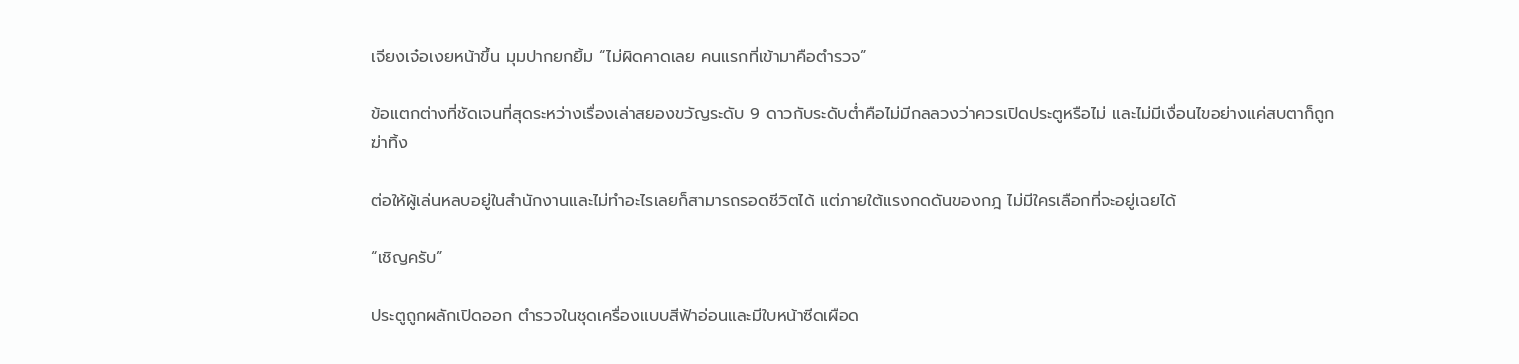เจียงเจ๋อเงยหน้าขึ้น มุมปากยกยิ้ม “ไม่ผิดคาดเลย คนแรกที่เข้ามาคือตำรวจ”

ข้อแตกต่างที่ชัดเจนที่สุดระหว่างเรื่องเล่าสยองขวัญระดับ 9 ดาวกับระดับต่ำคือไม่มีกลลวงว่าควรเปิดประตูหรือไม่ และไม่มีเงื่อนไขอย่างแค่สบตาก็ถูกฆ่าทิ้ง

ต่อให้ผู้เล่นหลบอยู่ในสำนักงานและไม่ทำอะไรเลยก็สามารถรอดชีวิตได้ แต่ภายใต้แรงกดดันของกฎ ไม่มีใครเลือกที่จะอยู่เฉยได้

“เชิญครับ”

ประตูถูกผลักเปิดออก ตำรวจในชุดเครื่องแบบสีฟ้าอ่อนและมีใบหน้าซีดเผือด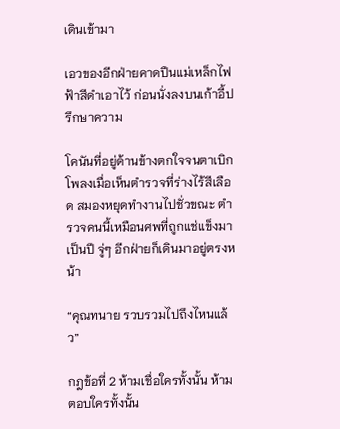เดินเข้ามา

เอวของอีกฝ่ายคาดปืนแม่เหล็กไฟฟ้าสีดำเอาไว้ ก่อนนั่งลงบนเก้าอี้ปรึกษาความ

โคนันที่อยู่ด้านข้างตกใจจนตาเบิกโพลงเมื่อเห็นตำรวจที่ร่างไร้สีเลือด สมองหยุดทำงานไปชั่วขณะ ตำรวจคนนี้เหมือนศพที่ถูกแช่แข็งมาเป็นปี จู่ๆ อีกฝ่ายก็เดินมาอยู่ตรงหน้า

“คุณทนาย รวบรวมไปถึงไหนแล้ว”

กฎข้อที่ 2 ห้ามเชื่อใครทั้งนั้น ห้ามตอบใครทั้งนั้น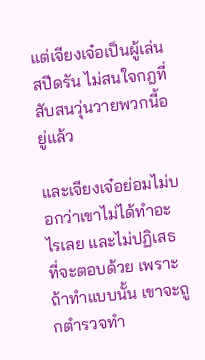แต่เจียงเจ๋อเป็นผู้เล่นสปีดรัน ไม่สนใจกฎที่สับสนวุ่นวายพวกนี้อยู่แล้ว

และเจียงเจ๋อย่อมไม่บอกว่าเขาไม่ได้ทำอะไรเลย และไม่ปฏิเสธที่จะตอบด้วย เพราะถ้าทำแบบนั้น เขาจะถูกตำรวจทำ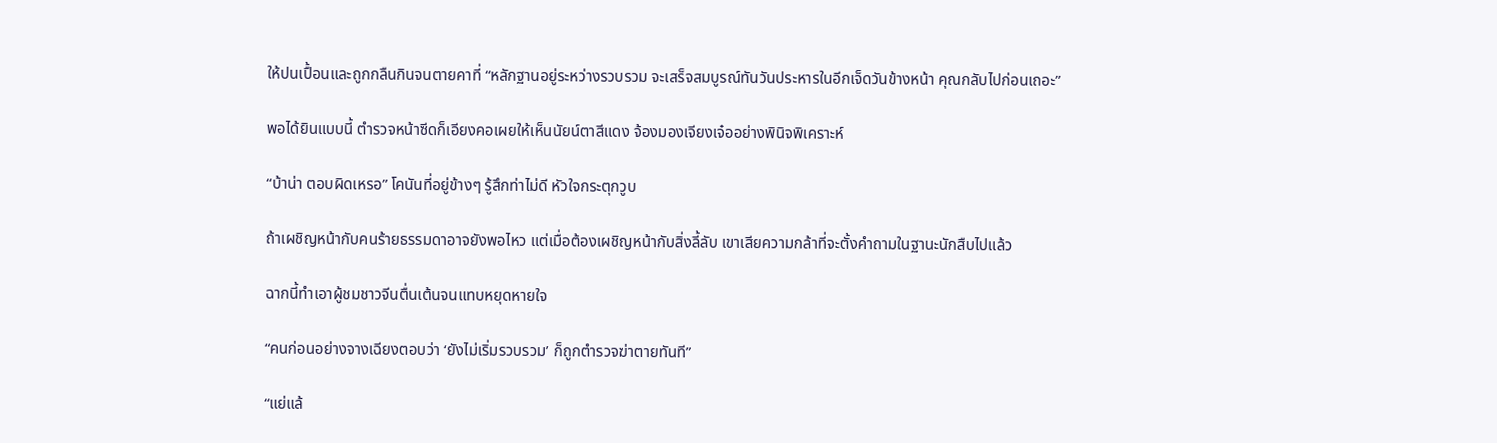ให้ปนเปื้อนและถูกกลืนกินจนตายคาที่ “หลักฐานอยู่ระหว่างรวบรวม จะเสร็จสมบูรณ์ทันวันประหารในอีกเจ็ดวันข้างหน้า คุณกลับไปก่อนเถอะ”

พอได้ยินแบบนี้ ตำรวจหน้าซีดก็เอียงคอเผยให้เห็นนัยน์ตาสีแดง จ้องมองเจียงเจ๋ออย่างพินิจพิเคราะห์

“บ้าน่า ตอบผิดเหรอ” โคนันที่อยู่ข้างๆ รู้สึกท่าไม่ดี หัวใจกระตุกวูบ

ถ้าเผชิญหน้ากับคนร้ายธรรมดาอาจยังพอไหว แต่เมื่อต้องเผชิญหน้ากับสิ่งลี้ลับ เขาเสียความกล้าที่จะตั้งคำถามในฐานะนักสืบไปแล้ว

ฉากนี้ทำเอาผู้ชมชาวจีนตื่นเต้นจนแทบหยุดหายใจ

“คนก่อนอย่างจางเฉียงตอบว่า ‘ยังไม่เริ่มรวบรวม’ ก็ถูกตำรวจฆ่าตายทันที”

“แย่แล้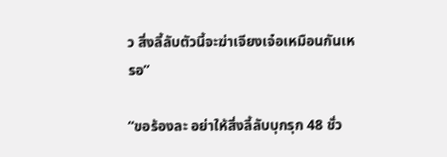ว สิ่งลี้ลับตัวนี้จะฆ่าเจียงเจ๋อเหมือนกันเหรอ”

“ขอร้องละ อย่าให้สิ่งลี้ลับบุกรุก 48 ชั่ว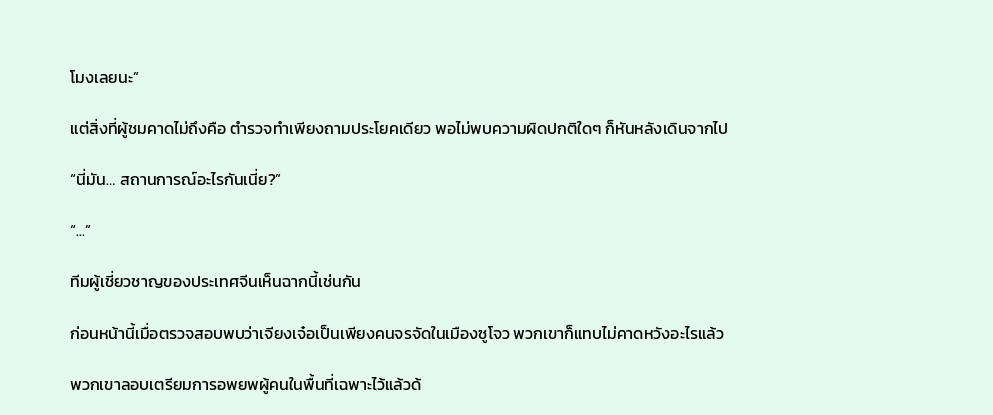โมงเลยนะ”

แต่สิ่งที่ผู้ชมคาดไม่ถึงคือ ตำรวจทำเพียงถามประโยคเดียว พอไม่พบความผิดปกติใดๆ ก็หันหลังเดินจากไป

“นี่มัน… สถานการณ์อะไรกันเนี่ย?”

“...”

ทีมผู้เชี่ยวชาญของประเทศจีนเห็นฉากนี้เช่นกัน

ก่อนหน้านี้เมื่อตรวจสอบพบว่าเจียงเจ๋อเป็นเพียงคนจรจัดในเมืองซูโจว พวกเขาก็แทบไม่คาดหวังอะไรแล้ว

พวกเขาลอบเตรียมการอพยพผู้คนในพื้นที่เฉพาะไว้แล้วด้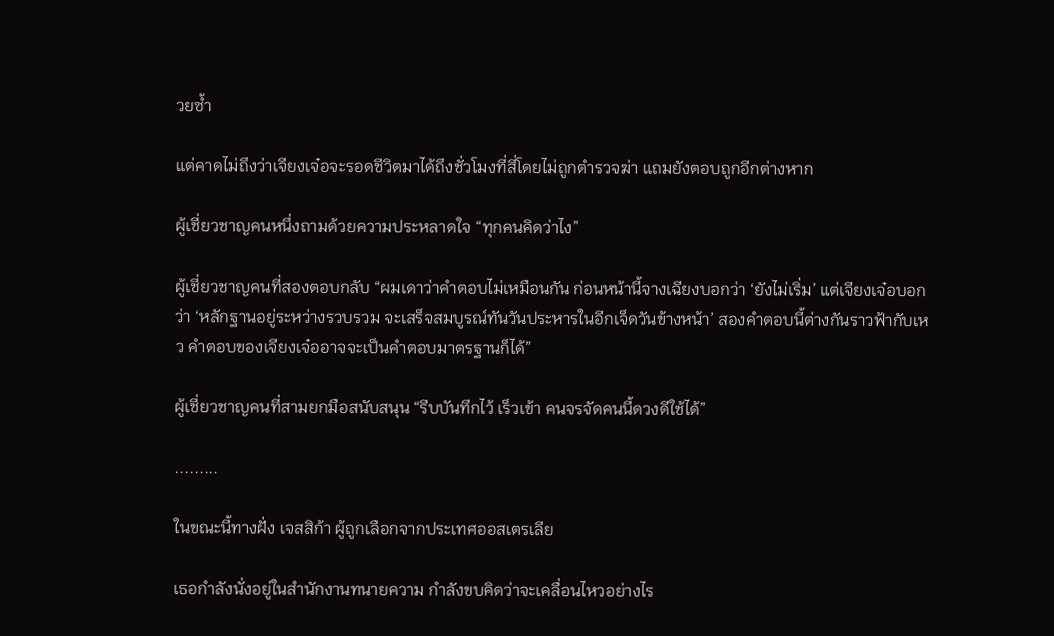วยซ้ำ

แต่คาดไม่ถึงว่าเจียงเจ๋อจะรอดชีวิตมาได้ถึงชั่วโมงที่สี่โดยไม่ถูกตำรวจฆ่า แถมยังตอบถูกอีกต่างหาก

ผู้เชี่ยวชาญคนหนึ่งถามด้วยความประหลาดใจ “ทุกคนคิดว่าไง”

ผู้เชี่ยวชาญคนที่สองตอบกลับ “ผมเดาว่าคำตอบไม่เหมือนกัน ก่อนหน้านี้จางเฉียงบอกว่า ‘ยังไม่เริ่ม’ แต่เจียงเจ๋อบอกว่า ‘หลักฐานอยู่ระหว่างรวบรวม จะเสร็จสมบูรณ์ทันวันประหารในอีกเจ็ดวันข้างหน้า’ สองคำตอบนี้ต่างกันราวฟ้ากับเหว คำตอบของเจียงเจ๋ออาจจะเป็นคำตอบมาตรฐานก็ได้”

ผู้เชี่ยวชาญคนที่สามยกมือสนับสนุน “รีบบันทึกไว้ เร็วเข้า คนจรจัดคนนี้ดวงดีใช้ได้”

.........

ในขณะนี้ทางฝั่ง เจสสิก้า ผู้ถูกเลือกจากประเทศออสเตรเลีย

เธอกำลังนั่งอยู่ในสำนักงานทนายความ กำลังขบคิดว่าจะเคลื่อนไหวอย่างไร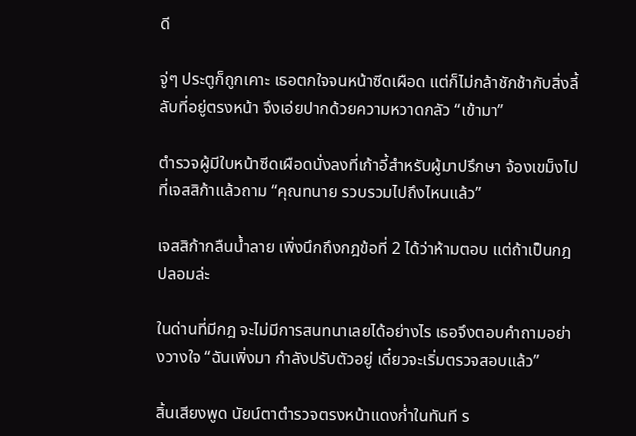ดี

จู่ๆ ประตูก็ถูกเคาะ เธอตกใจจนหน้าซีดเผือด แต่ก็ไม่กล้าชักช้ากับสิ่งลี้ลับที่อยู่ตรงหน้า จึงเอ่ยปากด้วยความหวาดกลัว “เข้ามา”

ตำรวจผู้มีใบหน้าซีดเผือดนั่งลงที่เก้าอี้สำหรับผู้มาปรึกษา จ้องเขม็งไปที่เจสสิก้าแล้วถาม “คุณทนาย รวบรวมไปถึงไหนแล้ว”

เจสสิก้ากลืนน้ำลาย เพิ่งนึกถึงกฎข้อที่ 2 ได้ว่าห้ามตอบ แต่ถ้าเป็นกฎปลอมล่ะ

ในด่านที่มีกฎ จะไม่มีการสนทนาเลยได้อย่างไร เธอจึงตอบคำถามอย่างวางใจ “ฉันเพิ่งมา กำลังปรับตัวอยู่ เดี๋ยวจะเริ่มตรวจสอบแล้ว”

สิ้นเสียงพูด นัยน์ตาตำรวจตรงหน้าแดงก่ำในทันที ร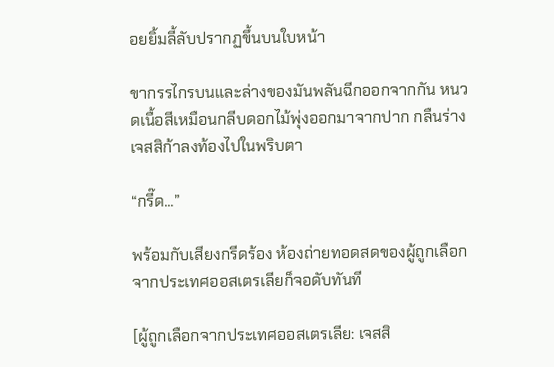อยยิ้มลี้ลับปรากฏขึ้นบนใบหน้า

ขากรรไกรบนและล่างของมันพลันฉีกออกจากกัน หนวดเนื้อสีเหมือนกลีบดอกไม้พุ่งออกมาจากปาก กลืนร่างเจสสิก้าลงท้องไปในพริบตา

“กรี๊ด...”

พร้อมกับเสียงกรีดร้อง ห้องถ่ายทอดสดของผู้ถูกเลือกจากประเทศออสเตรเลียก็จอดับทันที

[ผู้ถูกเลือกจากประเทศออสเตรเลีย: เจสสิ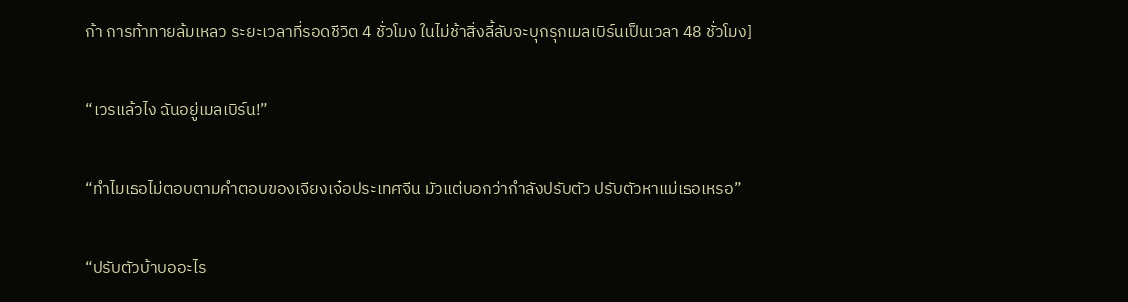ก้า การท้าทายล้มเหลว ระยะเวลาที่รอดชีวิต 4 ชั่วโมง ในไม่ช้าสิ่งลี้ลับจะบุกรุกเมลเบิร์นเป็นเวลา 48 ชั่วโมง]

“เวรแล้วไง ฉันอยู่เมลเบิร์น!”

“ทำไมเธอไม่ตอบตามคำตอบของเจียงเจ๋อประเทศจีน มัวแต่บอกว่ากำลังปรับตัว ปรับตัวหาแม่เธอเหรอ”

“ปรับตัวบ้าบออะไร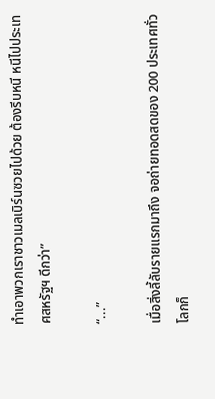ทำเอาพวกเราชาวเมลเบิร์นซวยไปด้วย ต้องรีบหนี หนีไปประเทศสหรัฐฯ ดีกว่า”

“...”

เมื่อสิ่งลี้ลับรายแรกมาถึง จอถ่ายทอดสดของ 200 ประเทศทั่วโลกก็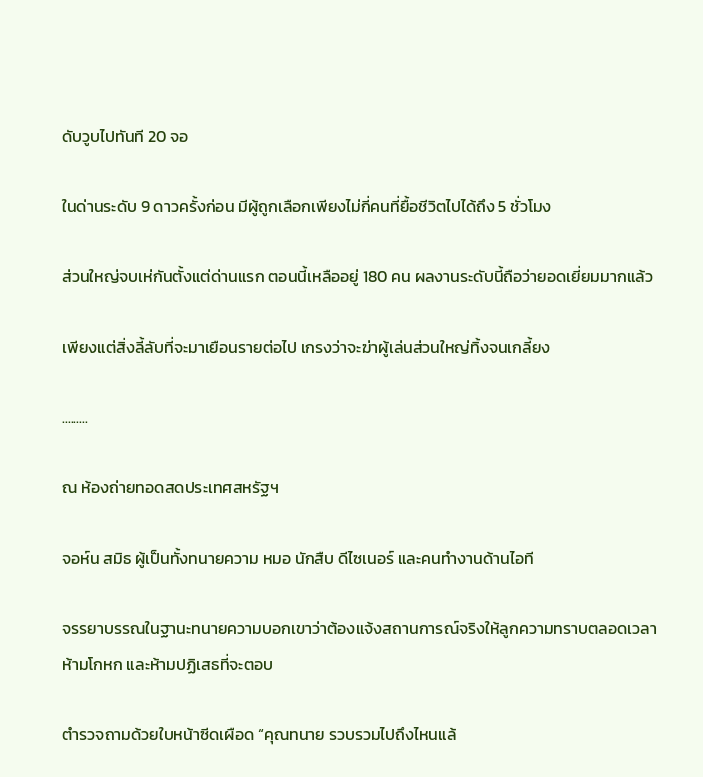ดับวูบไปทันที 20 จอ

ในด่านระดับ 9 ดาวครั้งก่อน มีผู้ถูกเลือกเพียงไม่กี่คนที่ยื้อชีวิตไปได้ถึง 5 ชั่วโมง

ส่วนใหญ่จบเห่กันตั้งแต่ด่านแรก ตอนนี้เหลืออยู่ 180 คน ผลงานระดับนี้ถือว่ายอดเยี่ยมมากแล้ว

เพียงแต่สิ่งลี้ลับที่จะมาเยือนรายต่อไป เกรงว่าจะฆ่าผู้เล่นส่วนใหญ่ทิ้งจนเกลี้ยง

.........

ณ ห้องถ่ายทอดสดประเทศสหรัฐฯ

จอห์น สมิธ ผู้เป็นทั้งทนายความ หมอ นักสืบ ดีไซเนอร์ และคนทำงานด้านไอที

จรรยาบรรณในฐานะทนายความบอกเขาว่าต้องแจ้งสถานการณ์จริงให้ลูกความทราบตลอดเวลา ห้ามโกหก และห้ามปฏิเสธที่จะตอบ

ตำรวจถามด้วยใบหน้าซีดเผือด “คุณทนาย รวบรวมไปถึงไหนแล้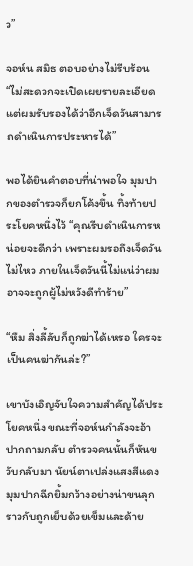ว”

จอห์น สมิธ ตอบอย่างไม่รีบร้อน “ไม่สะดวกจะเปิดเผยรายละเอียด แต่ผมรับรองได้ว่าอีกเจ็ดวันสามารถดำเนินการประหารได้”

พอได้ยินคำตอบที่น่าพอใจ มุมปากของตำรวจก็ยกโค้งขึ้น ทิ้งท้ายประโยคหนึ่งไว้ “คุณรีบดำเนินการหน่อยจะดีกว่า เพราะผมรอถึงเจ็ดวันไม่ไหว ภายในเจ็ดวันนี้ไม่แน่ว่าผมอาจจะถูกผู้ไม่หวังดีทำร้าย”

“หืม สิ่งลี้ลับก็ถูกฆ่าได้เหรอ ใครจะเป็นคนฆ่ากันล่ะ?”

เขาบังเอิญจับใจความสำคัญได้ประโยคหนึ่ง ขณะที่จอห์นกำลังจะอ้าปากถามกลับ ตำรวจคนนั้นก็หันขวับกลับมา นัยน์ตาเปล่งแสงสีแดง มุมปากฉีกยิ้มกว้างอย่างน่าขนลุกราวกับถูกเย็บด้วยเข็มและด้าย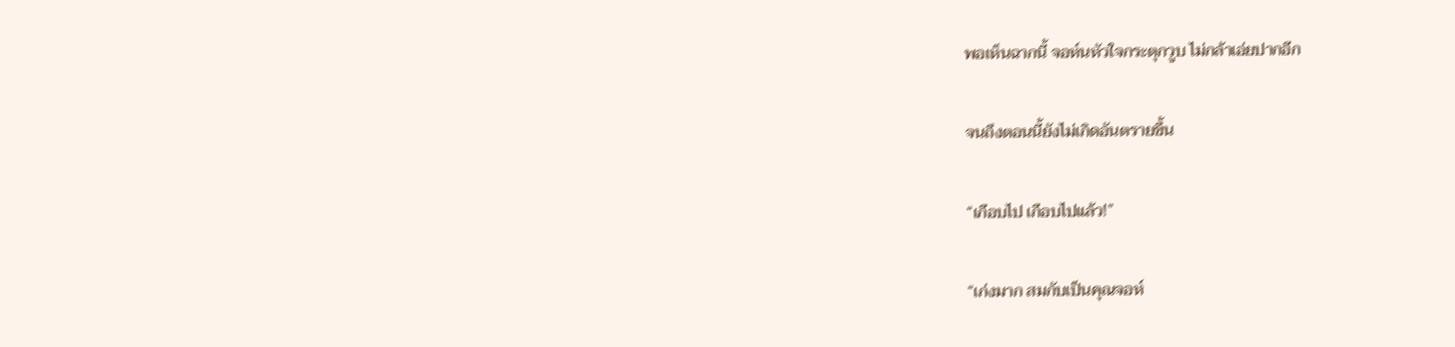พอเห็นฉากนี้ จอห์นหัวใจกระตุกวูบ ไม่กล้าเอ่ยปากอีก

จนถึงตอนนี้ยังไม่เกิดอันตรายขึ้น

“เกือบไป เกือบไปแล้ว!”

“เก่งมาก สมกับเป็นคุณจอห์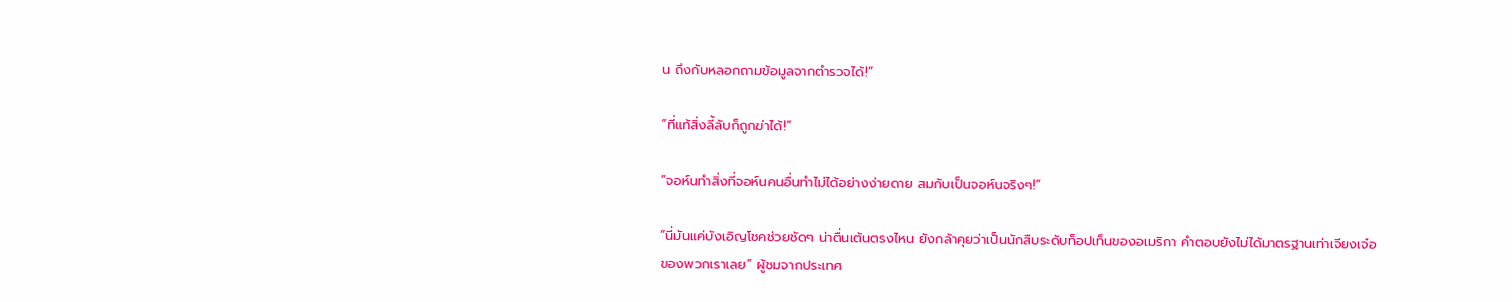น ถึงกับหลอกถามข้อมูลจากตำรวจได้!”

“ที่แท้สิ่งลี้ลับก็ถูกฆ่าได้!”

“จอห์นทำสิ่งที่จอห์นคนอื่นทำไม่ได้อย่างง่ายดาย สมกับเป็นจอห์นจริงๆ!”

“นี่มันแค่บังเอิญโชคช่วยชัดๆ น่าตื่นเต้นตรงไหน ยังกล้าคุยว่าเป็นนักสืบระดับท็อปเท็นของอเมริกา คำตอบยังไม่ได้มาตรฐานเท่าเจียงเจ๋อของพวกเราเลย” ผู้ชมจากประเทศ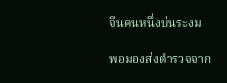จีนคนหนึ่งบ่นระงม

พอมองส่งตำรวจจาก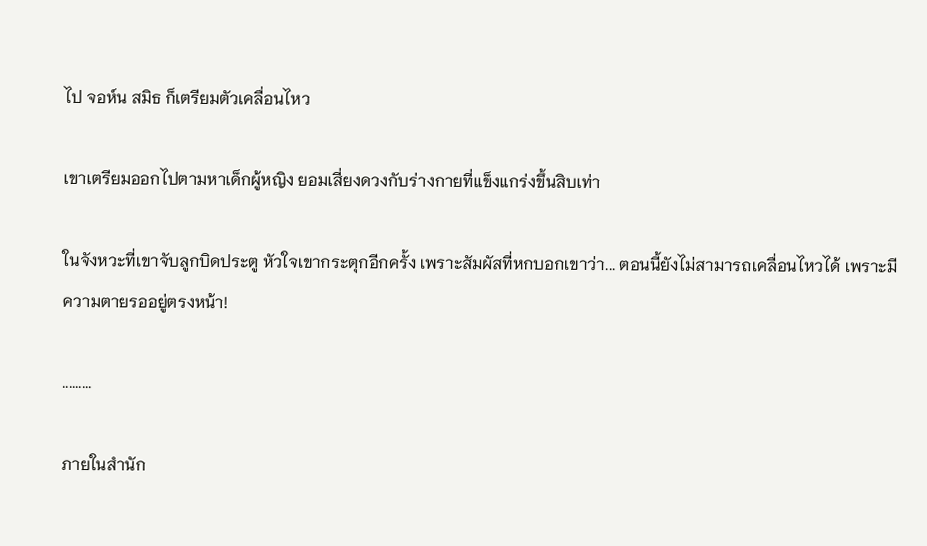ไป จอห์น สมิธ ก็เตรียมตัวเคลื่อนไหว

เขาเตรียมออกไปตามหาเด็กผู้หญิง ยอมเสี่ยงดวงกับร่างกายที่แข็งแกร่งขึ้นสิบเท่า

ในจังหวะที่เขาจับลูกบิดประตู หัวใจเขากระตุกอีกครั้ง เพราะสัมผัสที่หกบอกเขาว่า... ตอนนี้ยังไม่สามารถเคลื่อนไหวได้ เพราะมีความตายรออยู่ตรงหน้า!

.........

ภายในสำนัก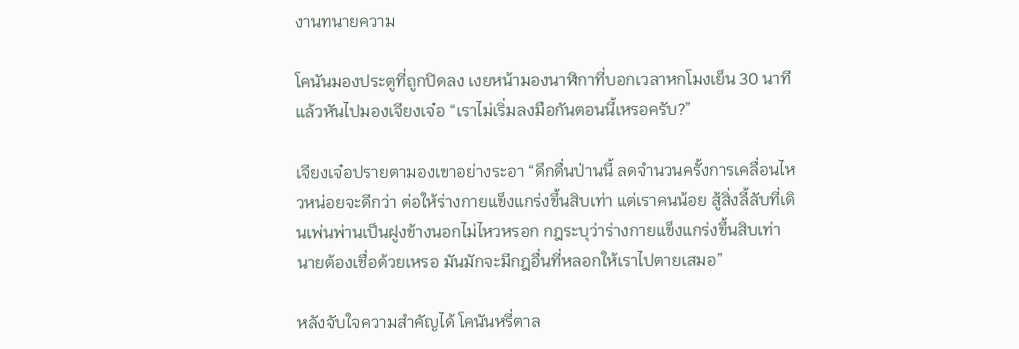งานทนายความ

โคนันมองประตูที่ถูกปิดลง เงยหน้ามองนาฬิกาที่บอกเวลาหกโมงเย็น 30 นาที แล้วหันไปมองเจียงเจ๋อ “เราไม่เริ่มลงมือกันตอนนี้เหรอครับ?”

เจียงเจ๋อปรายตามองเขาอย่างระอา “ดึกดื่นป่านนี้ ลดจำนวนครั้งการเคลื่อนไหวหน่อยจะดีกว่า ต่อให้ร่างกายแข็งแกร่งขึ้นสิบเท่า แต่เราคนน้อย สู้สิ่งลี้ลับที่เดินเพ่นพ่านเป็นฝูงข้างนอกไม่ไหวหรอก กฎระบุว่าร่างกายแข็งแกร่งขึ้นสิบเท่า นายต้องเชื่อด้วยเหรอ มันมักจะมีกฎอื่นที่หลอกให้เราไปตายเสมอ”

หลังจับใจความสำคัญได้ โคนันหรี่ตาล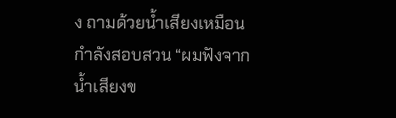ง ถามด้วยน้ำเสียงเหมือนกำลังสอบสวน “ผมฟังจากน้ำเสียงข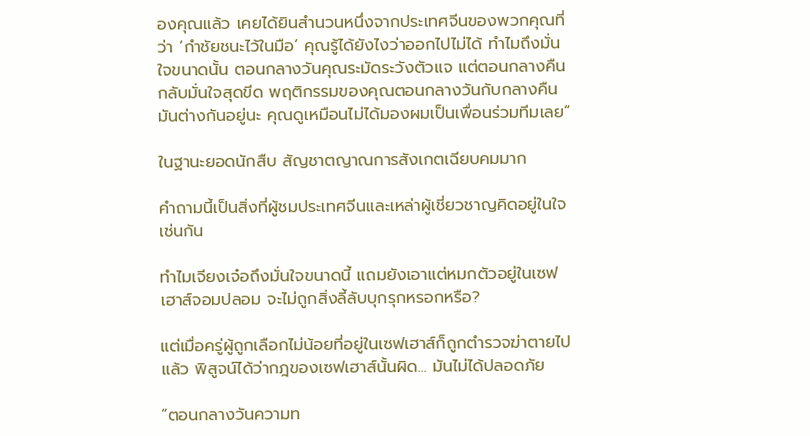องคุณแล้ว เคยได้ยินสำนวนหนึ่งจากประเทศจีนของพวกคุณที่ว่า ‘กำชัยชนะไว้ในมือ’ คุณรู้ได้ยังไงว่าออกไปไม่ได้ ทำไมถึงมั่นใจขนาดนั้น ตอนกลางวันคุณระมัดระวังตัวแจ แต่ตอนกลางคืนกลับมั่นใจสุดขีด พฤติกรรมของคุณตอนกลางวันกับกลางคืนมันต่างกันอยู่นะ คุณดูเหมือนไม่ได้มองผมเป็นเพื่อนร่วมทีมเลย”

ในฐานะยอดนักสืบ สัญชาตญาณการสังเกตเฉียบคมมาก

คำถามนี้เป็นสิ่งที่ผู้ชมประเทศจีนและเหล่าผู้เชี่ยวชาญคิดอยู่ในใจเช่นกัน

ทำไมเจียงเจ๋อถึงมั่นใจขนาดนี้ แถมยังเอาแต่หมกตัวอยู่ในเซฟเฮาส์จอมปลอม จะไม่ถูกสิ่งลี้ลับบุกรุกหรอกหรือ?

แต่เมื่อครู่ผู้ถูกเลือกไม่น้อยที่อยู่ในเซฟเฮาส์ก็ถูกตำรวจฆ่าตายไปแล้ว พิสูจน์ได้ว่ากฎของเซฟเฮาส์นั้นผิด... มันไม่ได้ปลอดภัย

“ตอนกลางวันความท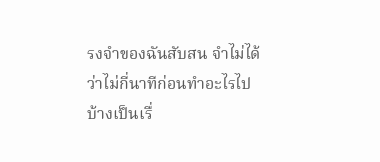รงจำของฉันสับสน จำไม่ได้ว่าไม่กี่นาทีก่อนทำอะไรไปบ้างเป็นเรื่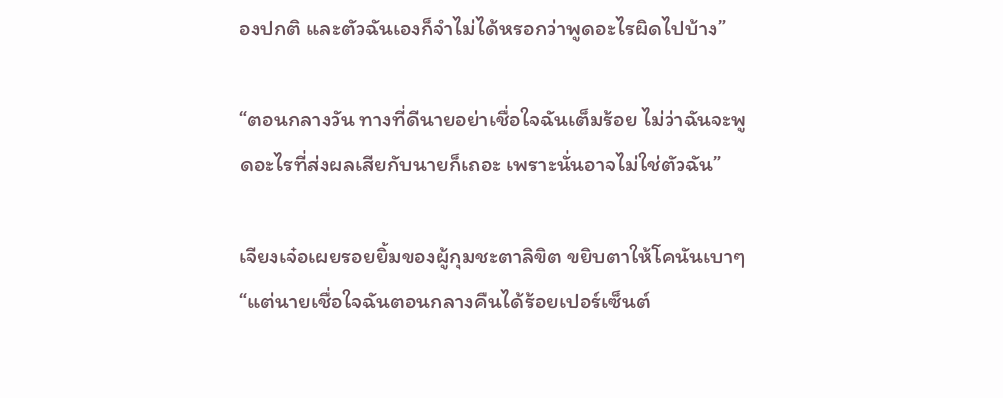องปกติ และตัวฉันเองก็จำไม่ได้หรอกว่าพูดอะไรผิดไปบ้าง”

“ตอนกลางวัน ทางที่ดีนายอย่าเชื่อใจฉันเต็มร้อย ไม่ว่าฉันจะพูดอะไรที่ส่งผลเสียกับนายก็เถอะ เพราะนั่นอาจไม่ใช่ตัวฉัน”

เจียงเจ๋อเผยรอยยิ้มของผู้กุมชะตาลิขิต ขยิบตาให้โคนันเบาๆ “แต่นายเชื่อใจฉันตอนกลางคืนได้ร้อยเปอร์เซ็นต์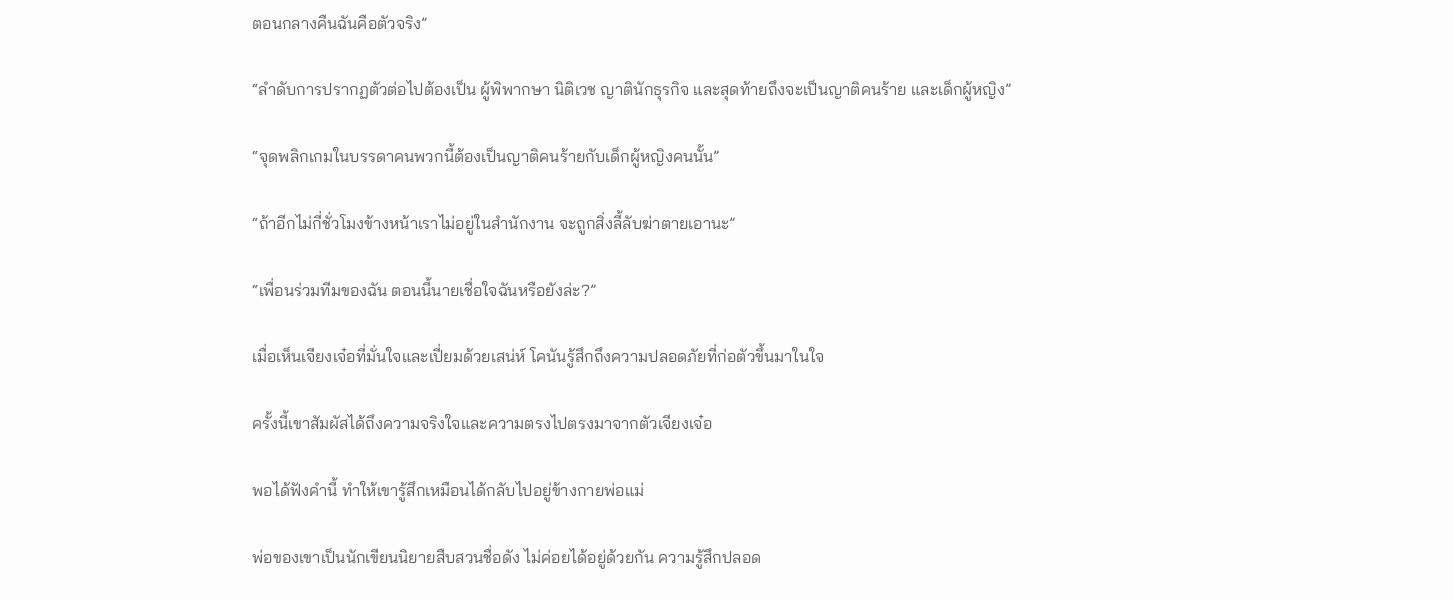ตอนกลางคืนฉันคือตัวจริง”

“ลำดับการปรากฏตัวต่อไปต้องเป็น ผู้พิพากษา นิติเวช ญาตินักธุรกิจ และสุดท้ายถึงจะเป็นญาติคนร้าย และเด็กผู้หญิง”

“จุดพลิกเกมในบรรดาคนพวกนี้ต้องเป็นญาติคนร้ายกับเด็กผู้หญิงคนนั้น”

“ถ้าอีกไม่กี่ชั่วโมงข้างหน้าเราไม่อยู่ในสำนักงาน จะถูกสิ่งลี้ลับฆ่าตายเอานะ”

“เพื่อนร่วมทีมของฉัน ตอนนี้นายเชื่อใจฉันหรือยังล่ะ?”

เมื่อเห็นเจียงเจ๋อที่มั่นใจและเปี่ยมด้วยเสน่ห์ โคนันรู้สึกถึงความปลอดภัยที่ก่อตัวขึ้นมาในใจ

ครั้งนี้เขาสัมผัสได้ถึงความจริงใจและความตรงไปตรงมาจากตัวเจียงเจ๋อ

พอได้ฟังคำนี้ ทำให้เขารู้สึกเหมือนได้กลับไปอยู่ข้างกายพ่อแม่

พ่อของเขาเป็นนักเขียนนิยายสืบสวนชื่อดัง ไม่ค่อยได้อยู่ด้วยกัน ความรู้สึกปลอด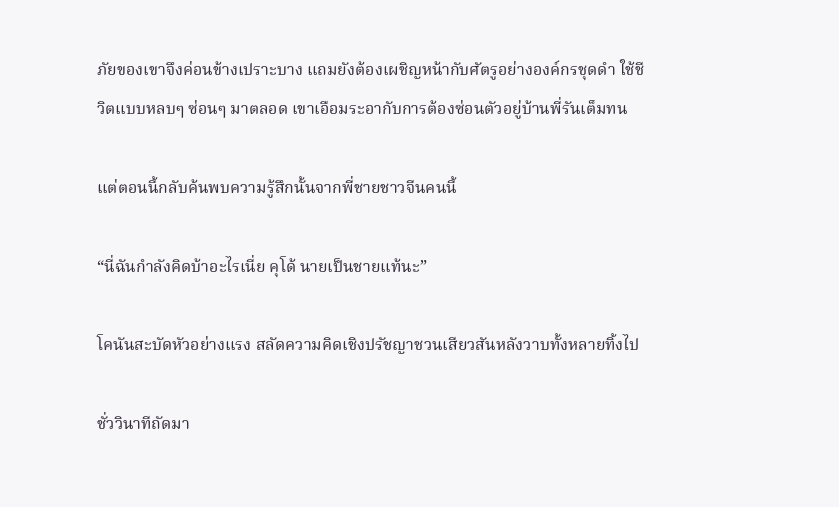ภัยของเขาจึงค่อนข้างเปราะบาง แถมยังต้องเผชิญหน้ากับศัตรูอย่างองค์กรชุดดำ ใช้ชีวิตแบบหลบๆ ซ่อนๆ มาตลอด เขาเอือมระอากับการต้องซ่อนตัวอยู่บ้านพี่รันเต็มทน

แต่ตอนนี้กลับค้นพบความรู้สึกนั้นจากพี่ชายชาวจีนคนนี้

“นี่ฉันกำลังคิดบ้าอะไรเนี่ย คุโด้ นายเป็นชายแท้นะ”

โคนันสะบัดหัวอย่างแรง สลัดความคิดเชิงปรัชญาชวนเสียวสันหลังวาบทั้งหลายทิ้งไป

ชั่ววินาทีถัดมา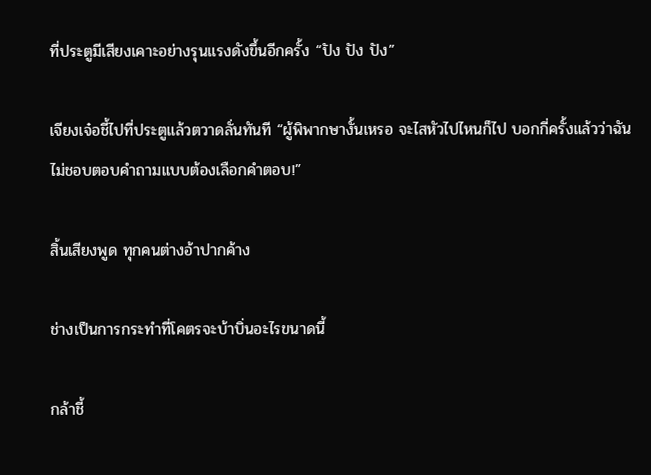ที่ประตูมีเสียงเคาะอย่างรุนแรงดังขึ้นอีกครั้ง “ปัง ปัง ปัง”

เจียงเจ๋อชี้ไปที่ประตูแล้วตวาดลั่นทันที “ผู้พิพากษางั้นเหรอ จะไสหัวไปไหนก็ไป บอกกี่ครั้งแล้วว่าฉันไม่ชอบตอบคำถามแบบต้องเลือกคำตอบ!”

สิ้นเสียงพูด ทุกคนต่างอ้าปากค้าง

ช่างเป็นการกระทำที่โคตรจะบ้าบิ่นอะไรขนาดนี้

กล้าชี้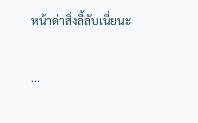หน้าด่าสิ่งลี้ลับเนี่ยนะ

...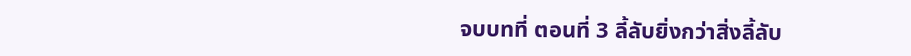จบบทที่ ตอนที่ 3 ลี้ลับยิ่งกว่าสิ่งลี้ลับ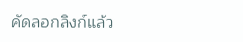คัดลอกลิงก์แล้ว